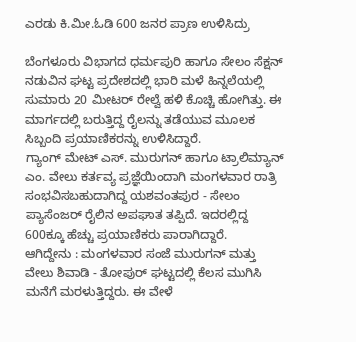ಎರಡು ಕಿ.ಮೀ.ಓಡಿ 600 ಜನರ ಪ್ರಾಣ ಉಳಿಸಿದ್ರು

ಬೆಂಗಳೂರು ವಿಭಾಗದ ಧರ್ಮಪುರಿ ಹಾಗೂ ಸೇಲಂ ಸೆಕ್ಷನ್ ನಡುವಿನ ಘಟ್ಟ ಪ್ರದೇಶದಲ್ಲಿ ಭಾರಿ ಮಳೆ ಹಿನ್ನಲೆಯಲ್ಲಿ ಸುಮಾರು 20 ಮೀಟರ್ ರೇಲ್ವೆ ಹಳಿ ಕೊಚ್ಚಿ ಹೋಗಿತ್ತು. ಈ ಮಾರ್ಗದಲ್ಲಿ ಬರುತ್ತಿದ್ದ ರೈಲನ್ನು ತಡೆಯುವ ಮೂಲಕ ಸಿಬ್ಬಂದಿ ಪ್ರಯಾಣಿಕರನ್ನು ಉಳಿಸಿದ್ದಾರೆ.
ಗ್ಯಾಂಗ್ ಮೇಟ್ ಎಸ್. ಮುರುಗನ್ ಹಾಗೂ ಟ್ರಾಲಿಮ್ಯಾನ್ ಎಂ. ವೇಲು ಕರ್ತವ್ಯ ಪ್ರಜ್ಞೆಯಿಂದಾಗಿ ಮಂಗಳವಾರ ರಾತ್ರಿ ಸಂಭವಿಸಬಹುದಾಗಿದ್ದ ಯಶವಂತಪುರ - ಸೇಲಂ ಪ್ಯಾಸೆಂಜರ್ ರೈಲಿನ ಅಪಘಾತ ತಪ್ಪಿದೆ. ಇದರಲ್ಲಿದ್ದ 600ಕ್ಕೂ ಹೆಚ್ಚು ಪ್ರಯಾಣಿಕರು ಪಾರಾಗಿದ್ದಾರೆ.
ಆಗಿದ್ದೇನು : ಮಂಗಳವಾರ ಸಂಜೆ ಮುರುಗನ್ ಮತ್ತು ವೇಲು ಶಿವಾಡಿ - ತೋಪುರ್ ಘಟ್ಟದಲ್ಲಿ ಕೆಲಸ ಮುಗಿಸಿ ಮನೆಗೆ ಮರಳುತ್ತಿದ್ದರು. ಈ ವೇಳೆ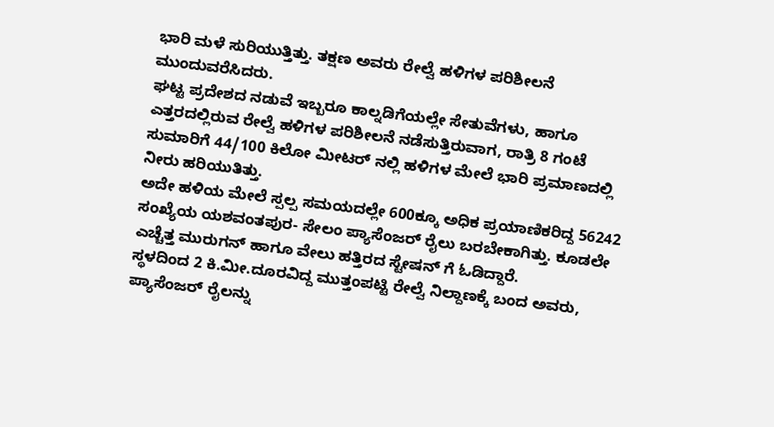ಭಾರಿ ಮಳೆ ಸುರಿಯುತ್ತಿತ್ತು. ತಕ್ಷಣ ಅವರು ರೇಲ್ವೆ ಹಳಿಗಳ ಪರಿಶೀಲನೆ ಮುಂದುವರೆಸಿದರು.
ಘಟ್ಟ ಪ್ರದೇಶದ ನಡುವೆ ಇಬ್ಬರೂ ಕಾಲ್ನಡಿಗೆಯಲ್ಲೇ ಸೇತುವೆಗಳು, ಹಾಗೂ ಎತ್ತರದಲ್ಲಿರುವ ರೇಲ್ವೆ ಹಳಿಗಳ ಪರಿಶೀಲನೆ ನಡೆಸುತ್ತಿರುವಾಗ, ರಾತ್ರಿ 8 ಗಂಟೆ ಸುಮಾರಿಗೆ 44/100 ಕಿಲೋ ಮೀಟರ್ ನಲ್ಲಿ ಹಳಿಗಳ ಮೇಲೆ ಭಾರಿ ಪ್ರಮಾಣದಲ್ಲಿ ನೀರು ಹರಿಯುತಿತ್ತು.
ಅದೇ ಹಳಿಯ ಮೇಲೆ ಸ್ಪಲ್ಪ ಸಮಯದಲ್ಲೇ 600ಕ್ಕೂ ಅಧಿಕ ಪ್ರಯಾಣಿಕರಿದ್ದ 56242 ಸಂಖ್ಯೆಯ ಯಶವಂತಪುರ- ಸೇಲಂ ಪ್ಯಾಸೆಂಜರ್ ರೈಲು ಬರಬೇಕಾಗಿತ್ತು. ಕೂಡಲೇ ಎಚ್ಚೆತ್ತ ಮುರುಗನ್ ಹಾಗೂ ವೇಲು ಹತ್ತಿರದ ಸ್ಟೇಷನ್ ಗೆ ಓಡಿದ್ದಾರೆ.
ಸ್ಥಳದಿಂದ 2 ಕಿ.ಮೀ.ದೂರವಿದ್ದ ಮುತ್ತಂಪಟ್ಟಿ ರೇಲ್ವೆ ನಿಲ್ದಾಣಕ್ಕೆ ಬಂದ ಅವರು, ಪ್ಯಾಸೆಂಜರ್ ರೈಲನ್ನು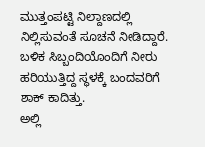ಮುತ್ತಂಪಟ್ಟಿ ನಿಲ್ದಾಣದಲ್ಲಿ ನಿಲ್ಲಿಸುವಂತೆ ಸೂಚನೆ ನೀಡಿದ್ದಾರೆ. ಬಳಿಕ ಸಿಬ್ಬಂದಿಯೊಂದಿಗೆ ನೀರು ಹರಿಯುತ್ತಿದ್ದ ಸ್ಥಳಕ್ಕೆ ಬಂದವರಿಗೆ ಶಾಕ್ ಕಾದಿತ್ತು.
ಅಲ್ಲಿ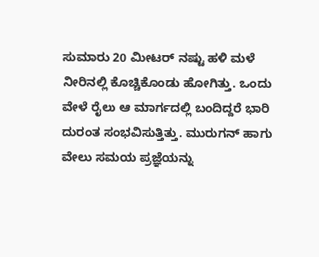ಸುಮಾರು 20 ಮೀಟರ್ ನಷ್ಟು ಹಳಿ ಮಳೆ ನೀರಿನಲ್ಲಿ ಕೊಚ್ಚಿಕೊಂಡು ಹೋಗಿತ್ತು. ಒಂದು ವೇಳೆ ರೈಲು ಆ ಮಾರ್ಗದಲ್ಲಿ ಬಂದಿದ್ದರೆ ಭಾರಿ ದುರಂತ ಸಂಭವಿಸುತ್ತಿತ್ತು. ಮುರುಗನ್ ಹಾಗು ವೇಲು ಸಮಯ ಪ್ರಜ್ಞೆಯನ್ನು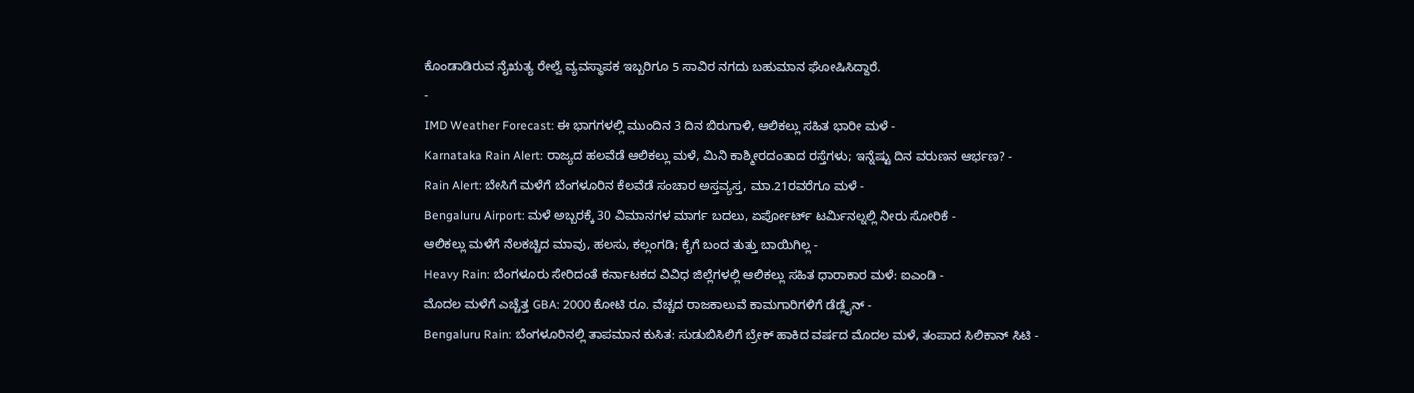ಕೊಂಡಾಡಿರುವ ನೈಋತ್ಯ ರೇಲ್ವೆ ವ್ಯವಸ್ಥಾಪಕ ಇಬ್ಬರಿಗೂ 5 ಸಾವಿರ ನಗದು ಬಹುಮಾನ ಘೋಷಿಸಿದ್ದಾರೆ.
-
IMD Weather Forecast: ಈ ಭಾಗಗಳಲ್ಲಿ ಮುಂದಿನ 3 ದಿನ ಬಿರುಗಾಳಿ, ಆಲಿಕಲ್ಲು ಸಹಿತ ಭಾರೀ ಮಳೆ -
Karnataka Rain Alert: ರಾಜ್ಯದ ಹಲವೆಡೆ ಆಲಿಕಲ್ಲು ಮಳೆ, ಮಿನಿ ಕಾಶ್ಮೀರದಂತಾದ ರಸ್ತೆಗಳು; ಇನ್ನೆಷ್ಟು ದಿನ ವರುಣನ ಆರ್ಭಣ? -
Rain Alert: ಬೇಸಿಗೆ ಮಳೆಗೆ ಬೆಂಗಳೂರಿನ ಕೆಲವೆಡೆ ಸಂಚಾರ ಅಸ್ತವ್ಯಸ್ತ, ಮಾ.21ರವರೆಗೂ ಮಳೆ -
Bengaluru Airport: ಮಳೆ ಅಬ್ಬರಕ್ಕೆ 30 ವಿಮಾನಗಳ ಮಾರ್ಗ ಬದಲು, ಏರ್ಪೋರ್ಟ್ ಟರ್ಮಿನಲ್ನಲ್ಲಿ ನೀರು ಸೋರಿಕೆ -
ಆಲಿಕಲ್ಲು ಮಳೆಗೆ ನೆಲಕಚ್ಚಿದ ಮಾವು, ಹಲಸು, ಕಲ್ಲಂಗಡಿ; ಕೈಗೆ ಬಂದ ತುತ್ತು ಬಾಯಿಗಿಲ್ಲ -
Heavy Rain: ಬೆಂಗಳೂರು ಸೇರಿದಂತೆ ಕರ್ನಾಟಕದ ವಿವಿಧ ಜಿಲ್ಲೆಗಳಲ್ಲಿ ಆಲಿಕಲ್ಲು ಸಹಿತ ಧಾರಾಕಾರ ಮಳೆ: ಐಎಂಡಿ -
ಮೊದಲ ಮಳೆಗೆ ಎಚ್ಚೆತ್ತ GBA: 2000 ಕೋಟಿ ರೂ. ವೆಚ್ಚದ ರಾಜಕಾಲುವೆ ಕಾಮಗಾರಿಗಳಿಗೆ ಡೆಡ್ಲೈನ್ -
Bengaluru Rain: ಬೆಂಗಳೂರಿನಲ್ಲಿ ತಾಪಮಾನ ಕುಸಿತ: ಸುಡುಬಿಸಿಲಿಗೆ ಬ್ರೇಕ್ ಹಾಕಿದ ವರ್ಷದ ಮೊದಲ ಮಳೆ, ತಂಪಾದ ಸಿಲಿಕಾನ್ ಸಿಟಿ -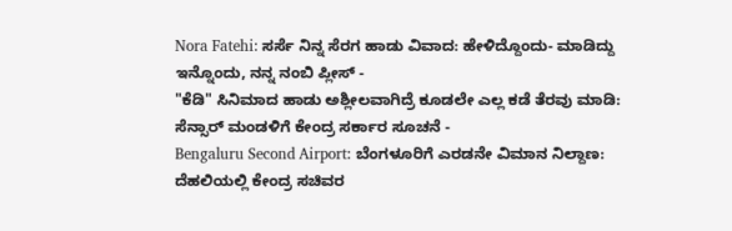Nora Fatehi: ಸರ್ಸೆ ನಿನ್ನ ಸೆರಗ ಹಾಡು ವಿವಾದ: ಹೇಳಿದ್ದೊಂದು- ಮಾಡಿದ್ದು ಇನ್ನೊಂದು, ನನ್ನ ನಂಬಿ ಪ್ಲೀಸ್ -
"ಕೆಡಿ" ಸಿನಿಮಾದ ಹಾಡು ಅಶ್ಲೀಲವಾಗಿದ್ರೆ ಕೂಡಲೇ ಎಲ್ಲ ಕಡೆ ತೆರವು ಮಾಡಿ: ಸೆನ್ಸಾರ್ ಮಂಡಳಿಗೆ ಕೇಂದ್ರ ಸರ್ಕಾರ ಸೂಚನೆ -
Bengaluru Second Airport: ಬೆಂಗಳೂರಿಗೆ ಎರಡನೇ ವಿಮಾನ ನಿಲ್ದಾಣ: ದೆಹಲಿಯಲ್ಲಿ ಕೇಂದ್ರ ಸಚಿವರ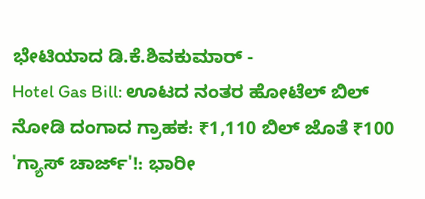ಭೇಟಿಯಾದ ಡಿ.ಕೆ.ಶಿವಕುಮಾರ್ -
Hotel Gas Bill: ಊಟದ ನಂತರ ಹೋಟೆಲ್ ಬಿಲ್ ನೋಡಿ ದಂಗಾದ ಗ್ರಾಹಕ: ₹1,110 ಬಿಲ್ ಜೊತೆ ₹100 'ಗ್ಯಾಸ್ ಚಾರ್ಜ್'!: ಭಾರೀ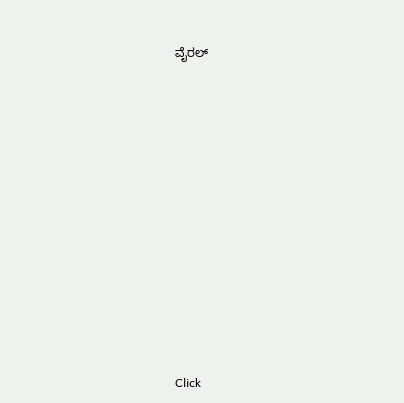ವೈರಲ್












Click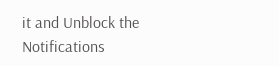it and Unblock the Notifications